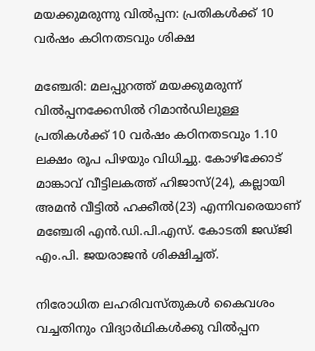മയക്കുമരുന്നു വില്‍പ്പന: പ്രതികള്‍ക്ക് 10 വര്‍ഷം കഠിനതടവും ശിക്ഷ

മഞ്ചേരി: മലപ്പുറത്ത് മയക്കുമരുന്ന് വില്‍പ്പനക്കേസില്‍ റിമാന്‍ഡിലുള്ള പ്രതികള്‍ക്ക് 10 വര്‍ഷം കഠിനതടവും 1.10 ലക്ഷം രൂപ പിഴയും വിധിച്ചു. കോഴിക്കോട് മാങ്കാവ് വീട്ടിലകത്ത് ഹിജാസ്(24), കല്ലായി അമന്‍ വീട്ടില്‍ ഹക്കീല്‍(23) എന്നിവരെയാണ് മഞ്ചേരി എന്‍.ഡി.പി.എസ്. കോടതി ജഡ്ജി എം.പി. ജയരാജന്‍ ശിക്ഷിച്ചത്.

നിരോധിത ലഹരിവസ്തുകള്‍ കൈവശം വച്ചതിനും വിദ്യാര്‍ഥികള്‍ക്കു വില്‍പ്പന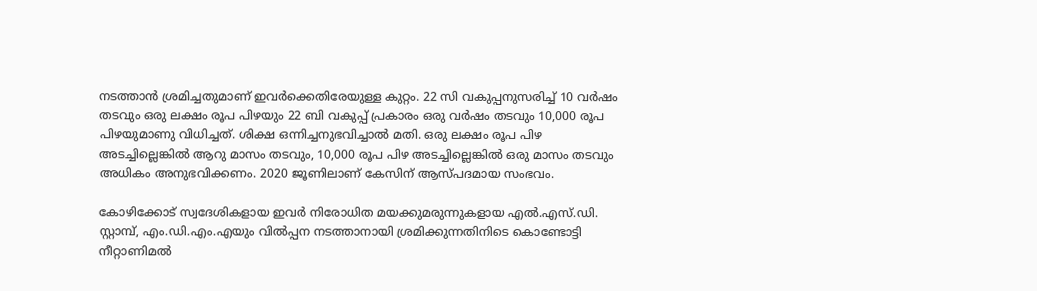നടത്താന്‍ ശ്രമിച്ചതുമാണ് ഇവര്‍ക്കെതിരേയുള്ള കുറ്റം. 22 സി വകുപ്പനുസരിച്ച് 10 വര്‍ഷം തടവും ഒരു ലക്ഷം രൂപ പിഴയും 22 ബി വകുപ്പ് പ്രകാരം ഒരു വര്‍ഷം തടവും 10,000 രൂപ പിഴയുമാണു വിധിച്ചത്. ശിക്ഷ ഒന്നിച്ചനുഭവിച്ചാല്‍ മതി. ഒരു ലക്ഷം രൂപ പിഴ അടച്ചില്ലെങ്കില്‍ ആറു മാസം തടവും, 10,000 രൂപ പിഴ അടച്ചില്ലെങ്കില്‍ ഒരു മാസം തടവും അധികം അനുഭവിക്കണം. 2020 ജൂണിലാണ് കേസിന് ആസ്പദമായ സംഭവം.

കോഴിക്കോട് സ്വദേശികളായ ഇവര്‍ നിരോധിത മയക്കുമരുന്നുകളായ എല്‍.എസ്.ഡി. സ്റ്റാമ്പ്, എം.ഡി.എം.എയും വില്‍പ്പന നടത്താനായി ശ്രമിക്കുന്നതിനിടെ കൊണ്ടോട്ടി നീറ്റാണിമല്‍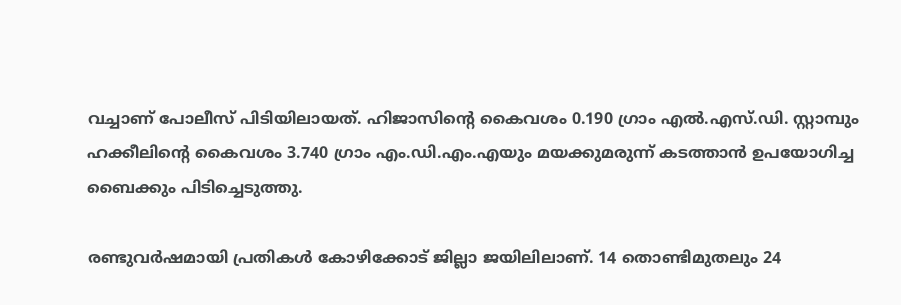വച്ചാണ് പോലീസ് പിടിയിലായത്. ഹിജാസിന്റെ കൈവശം 0.190 ഗ്രാം എല്‍.എസ്.ഡി. സ്റ്റാമ്പും ഹക്കീലിന്റെ കൈവശം 3.740 ഗ്രാം എം.ഡി.എം.എയും മയക്കുമരുന്ന് കടത്താന്‍ ഉപയോഗിച്ച ബൈക്കും പിടിച്ചെടുത്തു.

രണ്ടുവര്‍ഷമായി പ്രതികള്‍ കോഴിക്കോട് ജില്ലാ ജയിലിലാണ്. 14 തൊണ്ടിമുതലും 24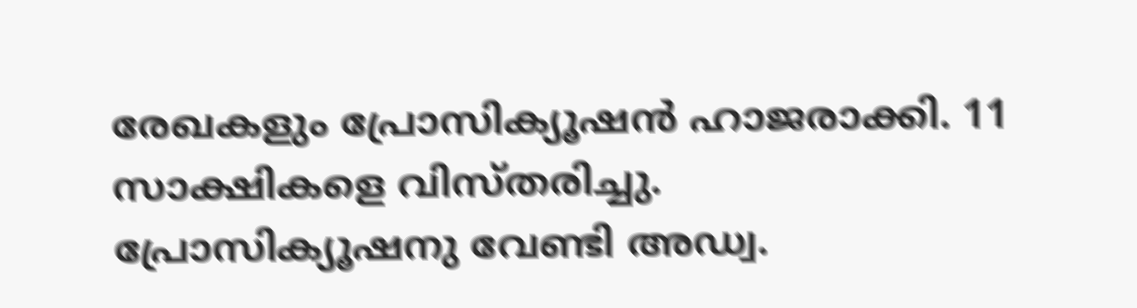രേഖകളും പ്രോസിക്യൂഷന്‍ ഹാജരാക്കി. 11 സാക്ഷികളെ വിസ്തരിച്ചു. പ്രോസിക്യൂഷനു വേണ്ടി അഡ്വ.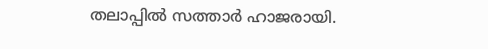തലാപ്പില്‍ സത്താര്‍ ഹാജരായി.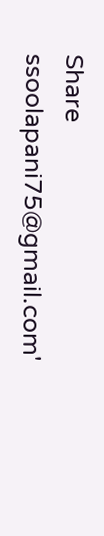Share
ssoolapani75@gmail.com'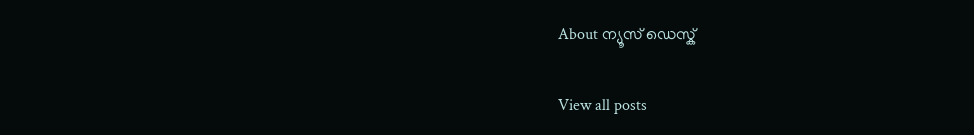About ന്യൂസ് ഡെസ്ക്

View all posts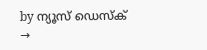by ന്യൂസ് ഡെസ്ക് →